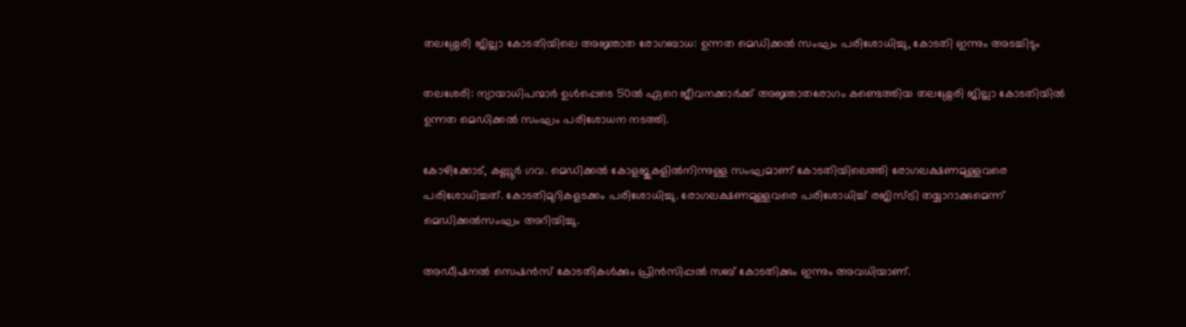തലശ്ശേരി ജില്ലാ കോടതിയിലെ അജ്ഞാത രോഗബാധ: ഉന്നത മെഡിക്കൽ സംഘം പരിശോധിച്ചു, കോടതി ഇന്നും അടച്ചിടും

തലശേരി: ന്യായാധിപന്മാർ ഉൾപ്പെടെ 50ൽ ഏറെ ജീവനക്കാർക്ക് അജ്ഞാതരോഗം കണ്ടെത്തിയ തലശ്ശേരി ജില്ലാ കോടതിയിൽ  ഉന്നത മെഡിക്കൽ സംഘം പരിശോധന നടത്തി.

കോഴിക്കോട്, കണ്ണൂർ ഗവ. മെഡിക്കൽ കോളജുകളിൽനിന്നുള്ള സംഘമാണ് കോടതിയിലെത്തി രോഗലക്ഷണമുള്ളവരെ പരിശോധിച്ചത്. കോടതിമുറികളടക്കം പരിശോധിച്ചു. രോഗലക്ഷണമുള്ളവരെ പരിശോധിച്ച്‌ രജിസ്‌ട്രി തയ്യാറാക്കുമെന്ന്‌ മെഡിക്കൽസംഘം അറിയിച്ചു.

അഡീഷനൽ സെഷൻസ് കോടതികൾക്കും പ്രിൻസിപ്പൽ സബ് കോടതിക്കും ഇന്നും അവധിയാണ്.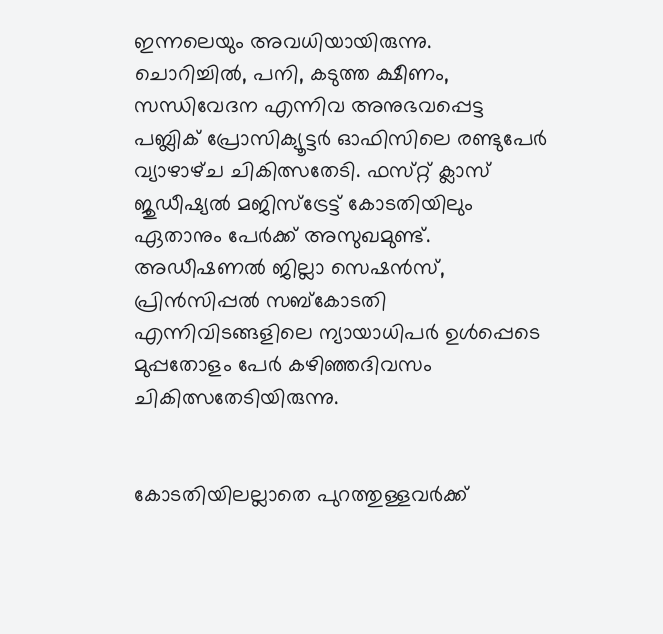ഇന്നലെയും അവധിയായിരുന്നു.
ചൊറിച്ചിൽ, പനി, കടുത്ത ക്ഷീണം, സന്ധിവേദന എന്നിവ അനുഭവപ്പെട്ട പബ്ലിക്‌ പ്രോസിക്യൂട്ടർ ഓഫിസിലെ രണ്ടുപേർ വ്യാഴാഴ്‌ച ചികിത്സതേടി. ഫസ്‌റ്റ്‌ ക്ലാസ്‌ ജുഡീഷ്യൽ മജിസ്‌ട്രേട്ട്‌ കോടതിയിലും ഏതാനും പേർക്ക്‌ അസുഖമുണ്ട്‌. അഡീഷണൽ ജില്ലാ സെഷൻസ്‌, പ്രിൻസിപ്പൽ സബ്‌കോടതി എന്നിവിടങ്ങളിലെ ന്യായാധിപർ ഉൾപ്പെടെ മുപ്പതോളം പേർ കഴിഞ്ഞദിവസം ചികിത്സതേടിയിരുന്നു.


കോടതിയിലല്ലാതെ പുറത്തുള്ളവർക്ക്‌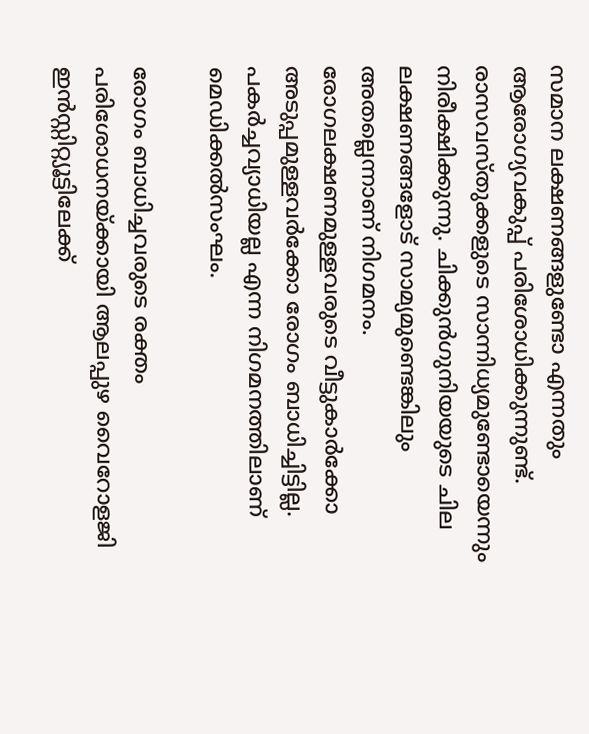സമാന ലക്ഷണങ്ങളുണ്ടോ എന്നതും ആരോഗ്യവകുപ്പ്‌ പരിശോധിക്കുന്നുണ്ട്‌. രാസവസ്‌തുക്കളുടെ സാന്നിധ്യമുണ്ടോയെന്നും നിരീക്ഷിക്കുന്നു. ചിക്കുൻഗുനിയയുടെ ചില ലക്ഷണങ്ങളോട്‌ സാമ്യമുണ്ടെങ്കിലും അതല്ലെന്നാണ്‌ നിഗമനം. രോഗലക്ഷണമുള്ളവരുടെ വീട്ടുകാർക്കോ അടുപ്പമുള്ളവർക്കോ രോഗം ബാധിച്ചിട്ടില്ല. പകർച്ചവ്യാധിയല്ല എന്ന നിഗമനത്തിലാണ്‌ മെഡിക്കൽസംഘം.

രോഗം ബാധിച്ചവരുടെ രക്തം പരിശോധനയ്‌ക്കായി ആലപ്പുഴ വൈറോളജി ഇൻസ്റ്റിറ്റ്യൂട്ടിലേക്ക്‌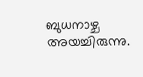ബുധനാഴ്ച അയച്ചിരുന്നു.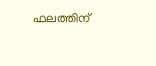ഫലത്തിന്‌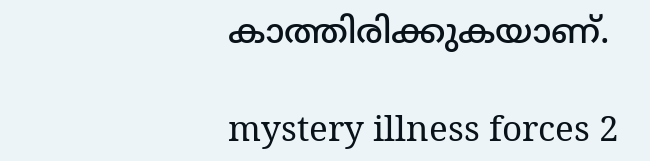കാത്തിരിക്കുകയാണ്‌.

mystery illness forces 2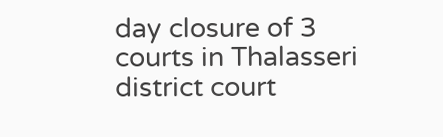day closure of 3 courts in Thalasseri district court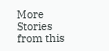More Stories from this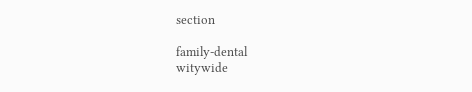section

family-dental
witywide